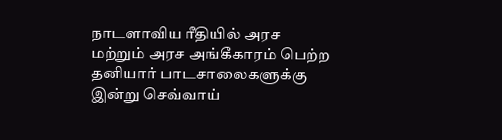நாடளாவிய ரீதியில் அரச மற்றும் அரச அங்கீகாரம் பெற்ற தனியார் பாடசாலைகளுக்கு இன்று செவ்வாய்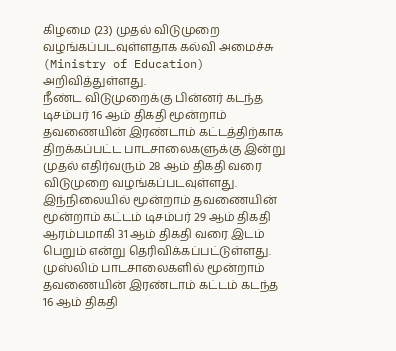கிழமை (23) முதல் விடுமுறை வழங்கப்படவுள்ளதாக கல்வி அமைச்சு (Ministry of Education) அறிவித்துள்ளது.
நீண்ட விடுமுறைக்கு பின்னர் கடந்த டிசம்பர் 16 ஆம் திகதி மூன்றாம் தவணையின் இரண்டாம் கட்டத்திற்காக திறக்கப்பட்ட பாடசாலைகளுக்கு இன்று முதல் எதிர்வரும் 28 ஆம் திகதி வரை விடுமுறை வழங்கப்படவுள்ளது.
இந்நிலையில் மூன்றாம் தவணையின் மூன்றாம் கட்டம் டிசம்பர் 29 ஆம் திகதி ஆரம்பமாகி 31 ஆம் திகதி வரை இடம் பெறும் என்று தெரிவிக்கப்பட்டுள்ளது.
முஸ்லிம் பாடசாலைகளில் மூன்றாம் தவணையின் இரண்டாம் கட்டம் கடந்த 16 ஆம் திகதி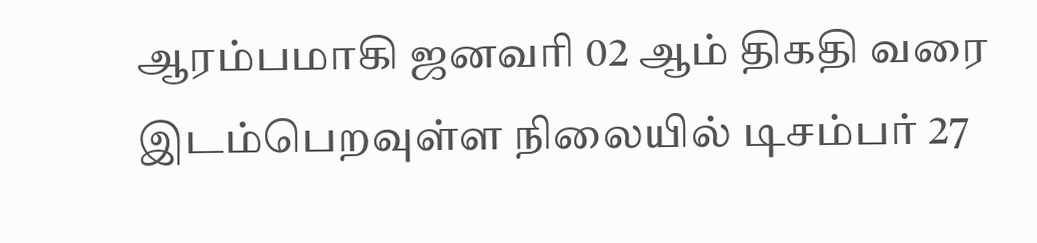ஆரம்பமாகி ஜனவரி 02 ஆம் திகதி வரை இடம்பெறவுள்ள நிலையில் டிசம்பர் 27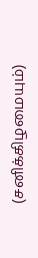(சனிக்கிழமையும்)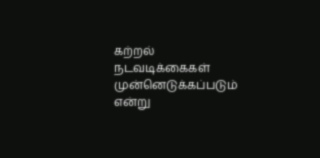கற்றல் நடவடிக்கைகள் முன்னெடுக்கப்படும் என்று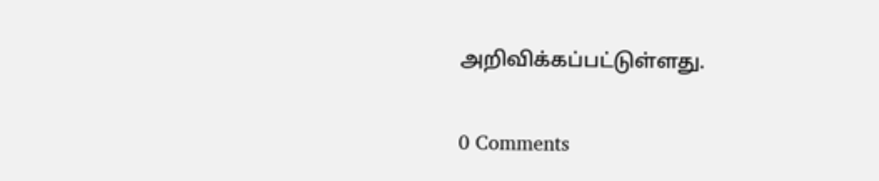அறிவிக்கப்பட்டுள்ளது.

0 Comments